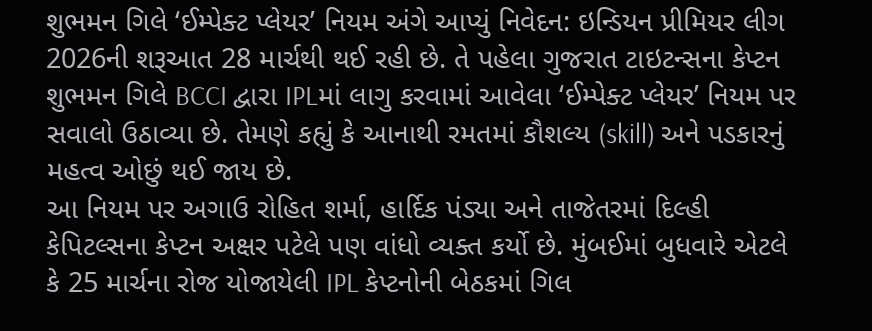શુભમન ગિલે ‘ઈમ્પેક્ટ પ્લેયર’ નિયમ અંગે આપ્યું નિવેદન: ઇન્ડિયન પ્રીમિયર લીગ 2026ની શરૂઆત 28 માર્ચથી થઈ રહી છે. તે પહેલા ગુજરાત ટાઇટન્સના કેપ્ટન શુભમન ગિલે BCCI દ્વારા IPLમાં લાગુ કરવામાં આવેલા ‘ઈમ્પેક્ટ પ્લેયર’ નિયમ પર સવાલો ઉઠાવ્યા છે. તેમણે કહ્યું કે આનાથી રમતમાં કૌશલ્ય (skill) અને પડકારનું મહત્વ ઓછું થઈ જાય છે.
આ નિયમ પર અગાઉ રોહિત શર્મા, હાર્દિક પંડ્યા અને તાજેતરમાં દિલ્હી કેપિટલ્સના કેપ્ટન અક્ષર પટેલે પણ વાંધો વ્યક્ત કર્યો છે. મુંબઈમાં બુધવારે એટલે કે 25 માર્ચના રોજ યોજાયેલી IPL કેપ્ટનોની બેઠકમાં ગિલ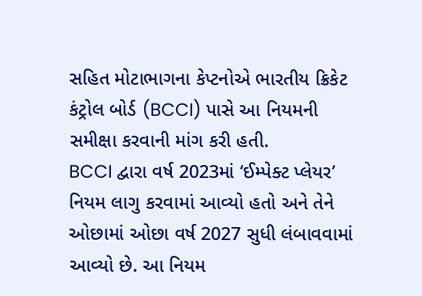સહિત મોટાભાગના કેપ્ટનોએ ભારતીય ક્રિકેટ કંટ્રોલ બોર્ડ (BCCI) પાસે આ નિયમની સમીક્ષા કરવાની માંગ કરી હતી.
BCCI દ્વારા વર્ષ 2023માં ‘ઈમ્પેક્ટ પ્લેયર’ નિયમ લાગુ કરવામાં આવ્યો હતો અને તેને ઓછામાં ઓછા વર્ષ 2027 સુધી લંબાવવામાં આવ્યો છે. આ નિયમ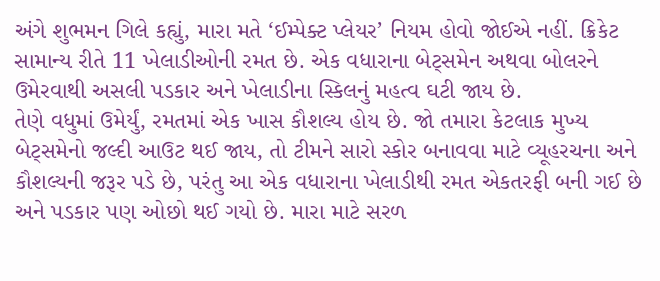અંગે શુભમન ગિલે કહ્યું, મારા મતે ‘ઈમ્પેક્ટ પ્લેયર’ નિયમ હોવો જોઈએ નહીં. ક્રિકેટ સામાન્ય રીતે 11 ખેલાડીઓની રમત છે. એક વધારાના બેટ્સમેન અથવા બોલરને ઉમેરવાથી અસલી પડકાર અને ખેલાડીના સ્કિલનું મહત્વ ઘટી જાય છે.
તેણે વધુમાં ઉમેર્યું, રમતમાં એક ખાસ કૌશલ્ય હોય છે. જો તમારા કેટલાક મુખ્ય બેટ્સમેનો જલ્દી આઉટ થઈ જાય, તો ટીમને સારો સ્કોર બનાવવા માટે વ્યૂહરચના અને કૌશલ્યની જરૂર પડે છે, પરંતુ આ એક વધારાના ખેલાડીથી રમત એકતરફી બની ગઈ છે અને પડકાર પણ ઓછો થઈ ગયો છે. મારા માટે સરળ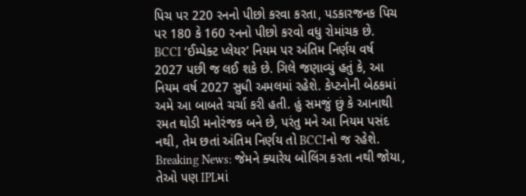પિચ પર 220 રનનો પીછો કરવા કરતા, પડકારજનક પિચ પર 180 કે 160 રનનો પીછો કરવો વધુ રોમાંચક છે.
BCCI ‘ઈમ્પેક્ટ પ્લેયર’ નિયમ પર અંતિમ નિર્ણય વર્ષ 2027 પછી જ લઈ શકે છે. ગિલે જણાવ્યું હતું કે, આ નિયમ વર્ષ 2027 સુધી અમલમાં રહેશે. કેપ્ટનોની બેઠકમાં અમે આ બાબતે ચર્ચા કરી હતી. હું સમજું છું કે આનાથી રમત થોડી મનોરંજક બને છે, પરંતુ મને આ નિયમ પસંદ નથી, તેમ છતાં અંતિમ નિર્ણય તો BCCIનો જ રહેશે.
Breaking News: જેમને ક્યારેય બોલિંગ કરતા નથી જોયા, તેઓ પણ IPLમાં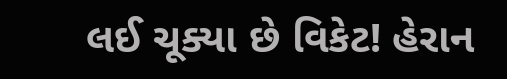લઈ ચૂક્યા છે વિકેટ! હેરાન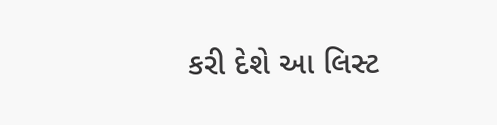કરી દેશે આ લિસ્ટ